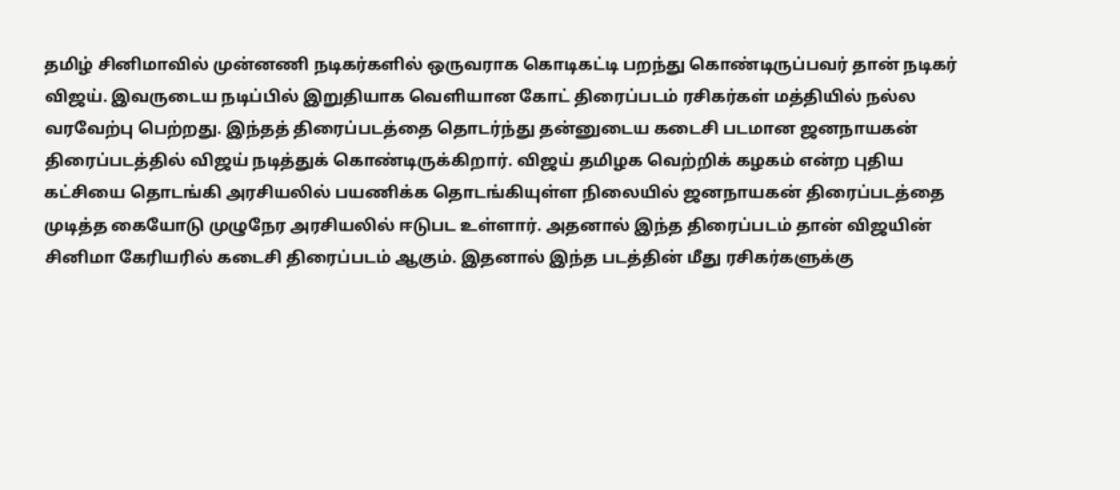தமிழ் சினிமாவில் முன்னணி நடிகர்களில் ஒருவராக கொடிகட்டி பறந்து கொண்டிருப்பவர் தான் நடிகர் விஜய். இவருடைய நடிப்பில் இறுதியாக வெளியான கோட் திரைப்படம் ரசிகர்கள் மத்தியில் நல்ல வரவேற்பு பெற்றது. இந்தத் திரைப்படத்தை தொடர்ந்து தன்னுடைய கடைசி படமான ஜனநாயகன் திரைப்படத்தில் விஜய் நடித்துக் கொண்டிருக்கிறார். விஜய் தமிழக வெற்றிக் கழகம் என்ற புதிய கட்சியை தொடங்கி அரசியலில் பயணிக்க தொடங்கியுள்ள நிலையில் ஜனநாயகன் திரைப்படத்தை முடித்த கையோடு முழுநேர அரசியலில் ஈடுபட உள்ளார். அதனால் இந்த திரைப்படம் தான் விஜயின் சினிமா கேரியரில் கடைசி திரைப்படம் ஆகும். இதனால் இந்த படத்தின் மீது ரசிகர்களுக்கு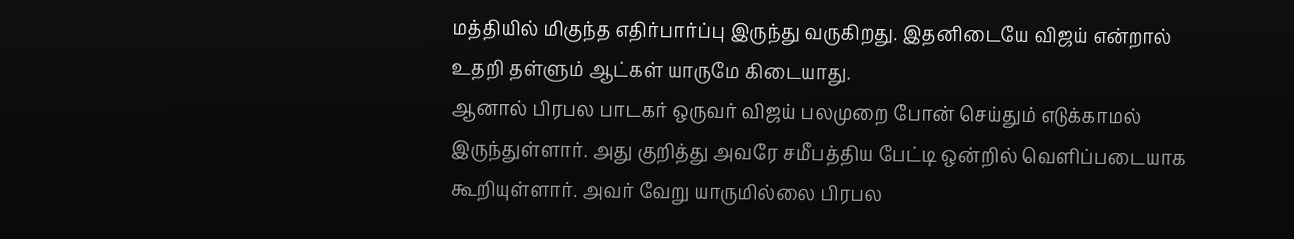மத்தியில் மிகுந்த எதிர்பார்ப்பு இருந்து வருகிறது. இதனிடையே விஜய் என்றால் உதறி தள்ளும் ஆட்கள் யாருமே கிடையாது.
ஆனால் பிரபல பாடகர் ஒருவர் விஜய் பலமுறை போன் செய்தும் எடுக்காமல் இருந்துள்ளார். அது குறித்து அவரே சமீபத்திய பேட்டி ஒன்றில் வெளிப்படையாக கூறியுள்ளார். அவர் வேறு யாருமில்லை பிரபல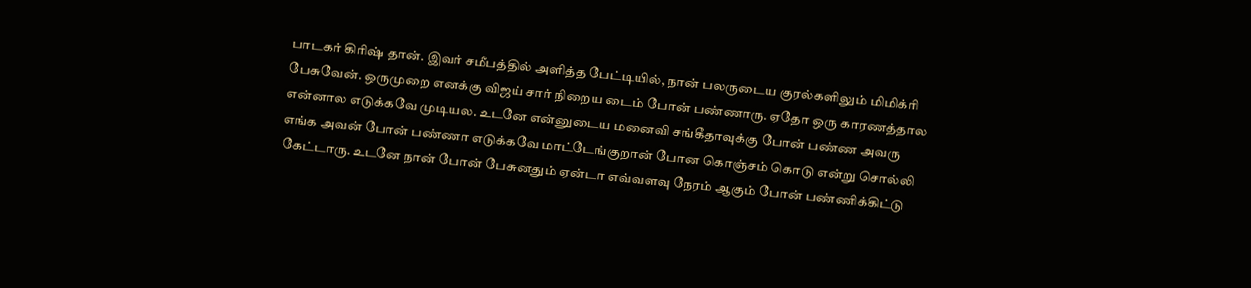பாடகர் கிரிஷ் தான். இவர் சமீபத்தில் அளித்த பேட்டியில், நான் பலருடைய குரல்களிலும் மிமிக்ரி பேசுவேன். ஒருமுறை எனக்கு விஜய் சார் நிறைய டைம் போன் பண்ணாரு. ஏதோ ஒரு காரணத்தால என்னால எடுக்கவே முடியல. உடனே என்னுடைய மனைவி சங்கீதாவுக்கு போன் பண்ண அவரு எங்க அவன் போன் பண்ணா எடுக்கவே மாட்டேங்குறான் போன கொஞ்சம் கொடு என்று சொல்லி கேட்டாரு. உடனே நான் போன் பேசுனதும் ஏன்டா எவ்வளவு நேரம் ஆகும் போன் பண்ணிக்கிட்டு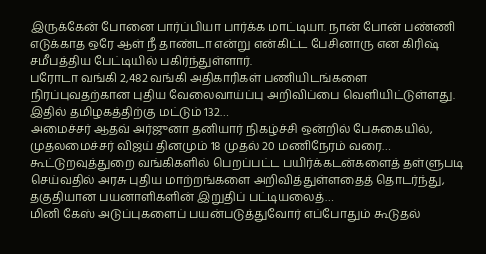இருக்கேன் போனை பார்ப்பியா பார்க்க மாட்டியா. நான் போன் பண்ணி எடுக்காத ஒரே ஆள் நீ தாண்டா என்று என்கிட்ட பேசினாரு என கிரிஷ் சமீபத்திய பேட்டியில் பகிர்ந்துள்ளார்.
பரோடா வங்கி 2,482 வங்கி அதிகாரிகள் பணியிடங்களை நிரப்புவதற்கான புதிய வேலைவாய்ப்பு அறிவிப்பை வெளியிட்டுள்ளது. இதில் தமிழகத்திற்கு மட்டும் 132…
அமைச்சர் ஆதவ் அர்ஜுனா தனியார் நிகழ்ச்சி ஒன்றில் பேசுகையில், முதலமைச்சர் விஜய் தினமும் 18 முதல் 20 மணிநேரம் வரை…
கூட்டுறவுத்துறை வங்கிகளில் பெறப்பட்ட பயிர்க்கடன்களைத் தள்ளுபடி செய்வதில் அரசு புதிய மாற்றங்களை அறிவித்துள்ளதைத் தொடர்ந்து, தகுதியான பயனாளிகளின் இறுதிப் பட்டியலைத்…
மினி கேஸ் அடுப்புகளைப் பயன்படுத்துவோர் எப்போதும் கூடுதல்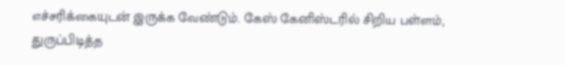எச்சரிக்கையுடன் இருக்க வேண்டும். கேஸ் கேனிஸ்டரில் சிறிய பள்ளம், துருப்பிடித்த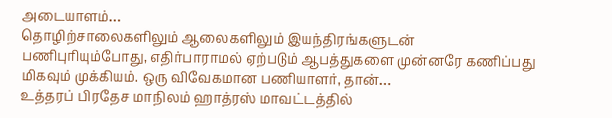அடையாளம்…
தொழிற்சாலைகளிலும் ஆலைகளிலும் இயந்திரங்களுடன் பணிபுரியும்போது, எதிர்பாராமல் ஏற்படும் ஆபத்துகளை முன்னரே கணிப்பது மிகவும் முக்கியம். ஒரு விவேகமான பணியாளர், தான்…
உத்தரப் பிரதேச மாநிலம் ஹாத்ரஸ் மாவட்டத்தில்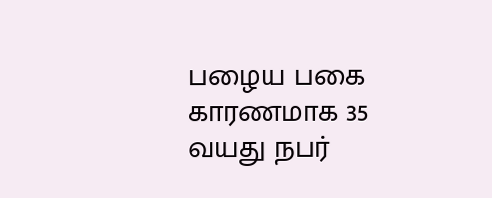பழைய பகை காரணமாக 35 வயது நபர்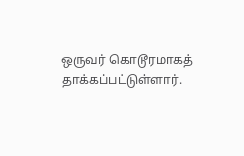ஒருவர் கொடூரமாகத் தாக்கப்பட்டுள்ளார்.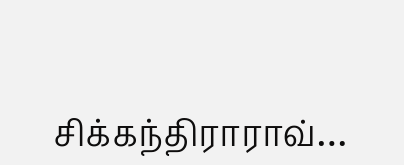சிக்கந்திராராவ்…